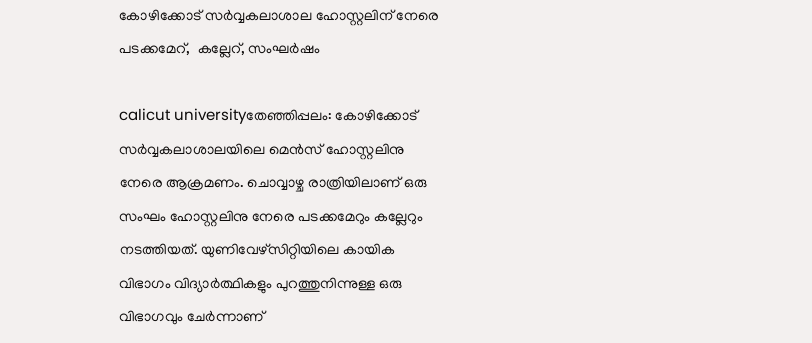കോഴിക്കോട് സര്‍വ്വകലാശാല ഹോസ്റ്റലിന് നേരെ പടക്കമേറ്,  കല്ലേറ്, സംഘര്‍ഷം

calicut universityതേഞ്ഞിപ്പലം: കോഴിക്കോട് സര്‍വ്വകലാശാലയിലെ മെന്‍സ് ഹോസ്റ്റലിനു നേരെ ആക്രമണം. ചൊവ്വാഴ്ച രാത്രിയിലാണ് ഒരു സംഘം ഹോസ്റ്റലിനു നേരെ പടക്കമേറും കല്ലേറും നടത്തിയത്. യുണിവേഴ്‌സിറ്റിയിലെ കായിക വിഭാഗം വിദ്യാര്‍ത്ഥികളും പുറത്തുനിന്നുള്ള ഒരു വിഭാഗവും ചേര്‍ന്നാണ്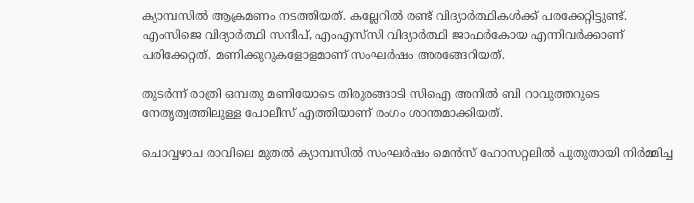ക്യാമ്പസില്‍ ആക്രമണം നടത്തിയത്. കല്ലേറില്‍ രണ്ട് വിദ്യാര്‍ത്ഥികള്‍ക്ക് പരക്കേറ്റിട്ടുണ്ട്. എംസിജെ വിദ്യാര്‍ത്ഥി സന്ദീപ്, എംഎസ്‌സി വിദ്യാര്‍ത്ഥി ജാഫര്‍കോയ എന്നിവര്‍ക്കാണ് പരിക്കേറ്റത്. മണിക്കുറുകളോളമാണ് സംഘര്‍ഷം അരങ്ങേറിയത്.

തുടര്‍ന്ന് രാത്രി ഒമ്പതു മണിയോടെ തിരുരങ്ങാടി സിഐ അനില്‍ ബി റാവുത്തറുടെ നേതൃത്വത്തിലുള്ള പോലീസ് എത്തിയാണ് രംഗം ശാന്തമാക്കിയത്.

ചൊവ്വഴാച രാവിലെ മുതല്‍ ക്യാമ്പസില്‍ സംഘര്‍ഷം മെന്‍സ് ഹോസറ്റലില്‍ പുതുതായി നിര്‍മ്മിച്ച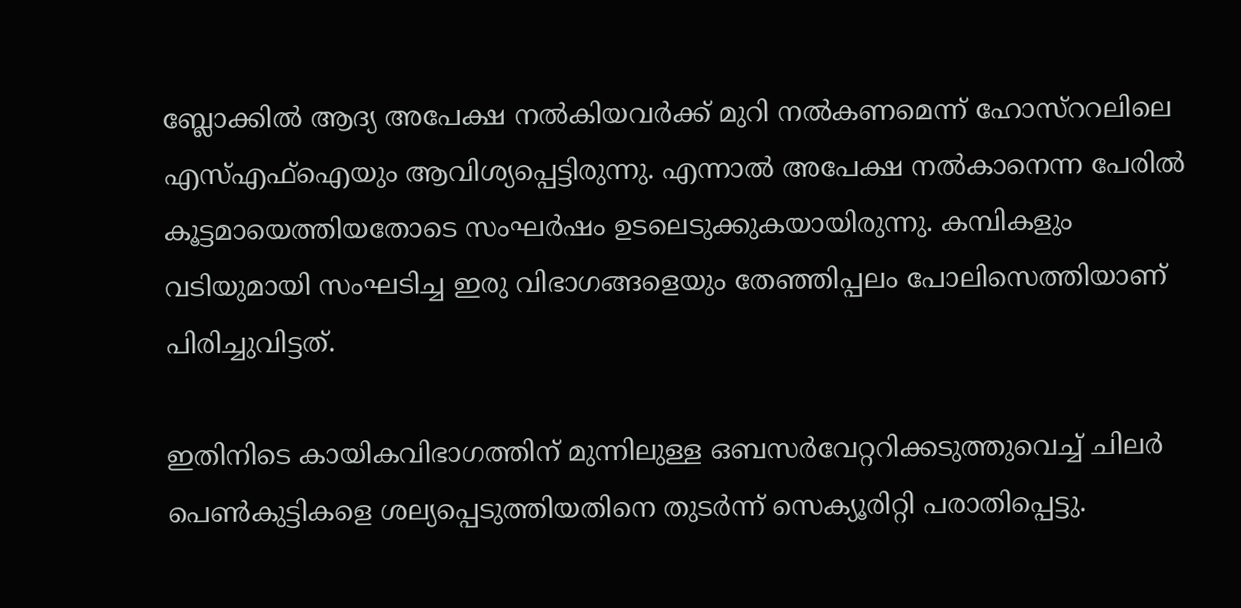ബ്ലോക്കില്‍ ആദ്യ അപേക്ഷ നല്‍കിയവര്‍ക്ക് മുറി നല്‍കണമെന്ന് ഹോസ്‌ററലിലെ എസ്എഫ്‌ഐയും ആവിശ്യപ്പെട്ടിരുന്നു. എന്നാല്‍ അപേക്ഷ നല്‍കാനെന്ന പേരില്‍ കൂട്ടമായെത്തിയതോടെ സംഘര്‍ഷം ഉടലെടുക്കുകയായിരുന്നു. കമ്പികളും വടിയുമായി സംഘടിച്ച ഇരു വിഭാഗങ്ങളെയും തേഞ്ഞിപ്പലം പോലിസെത്തിയാണ് പിരിച്ചുവിട്ടത്.

ഇതിനിടെ കായികവിഭാഗത്തിന് മുന്നിലുള്ള ഒബസര്‍വേറ്ററിക്കടുത്തുവെച്ച് ചിലര്‍ പെണ്‍കുട്ടികളെ ശല്യപ്പെടുത്തിയതിനെ തുടര്‍ന്ന് സെക്യൂരിറ്റി പരാതിപ്പെട്ടു.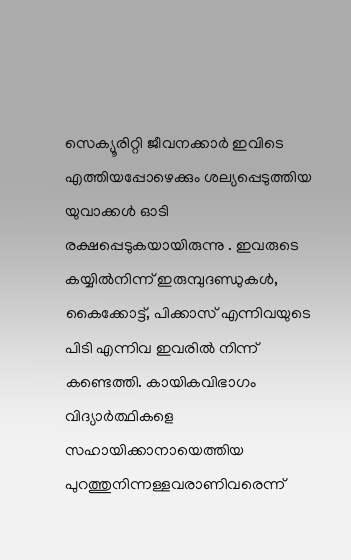സെക്യൂരിറ്റി ജീവനക്കാര്‍ ഇവിടെ എത്തിയപ്പോഴെക്കും ശല്യപ്പെടുത്തിയ യുവാക്കള്‍ ഓടി രക്ഷപ്പെടുകയായിരുന്നു . ഇവരുടെ കയ്യില്‍നിന്ന് ഇരുമ്പുദണ്ഡുകള്‍, കൈക്കോട്ട്, പിക്കാസ് എന്നിവയുടെ പിടി എന്നിവ ഇവരില്‍ നിന്ന് കണ്ടെത്തി. കായികവിഭാഗം വിദ്യാര്‍ത്ഥികളെ സഹായിക്കാനായെത്തിയ പുറത്തുനിന്നള്ളവരാണിവരെന്ന്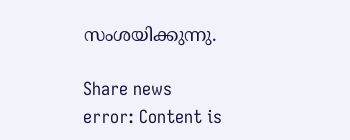സംശയിക്കുന്നു.

Share news
error: Content is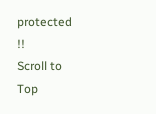protected !!
Scroll to Top